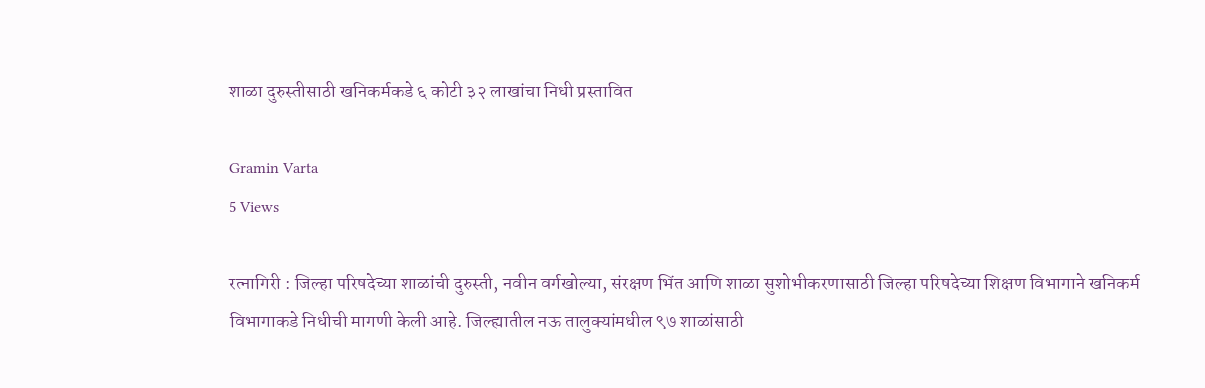शाळा दुरुस्तीसाठी खनिकर्मकडे ६ कोटी ३२ लाखांचा निधी प्रस्तावित

Gramin Varta
5 Views

रत्नागिरी : जिल्हा परिषदेच्या शाळांची दुरुस्ती, नवीन वर्गखोल्या, संरक्षण भिंत आणि शाळा सुशोभीकरणासाठी जिल्हा परिषदेच्या शिक्षण विभागाने खनिकर्म विभागाकडे निधीची मागणी केली आहे. जिल्ह्यातील नऊ तालुक्यांमधील ९७ शाळांसाठी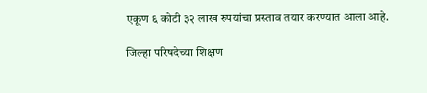एकूण ६ कोटी ३२ लाख रुपयांचा प्रस्ताव तयार करण्यात आला आहे.

जिल्हा परिषदेच्या शिक्षण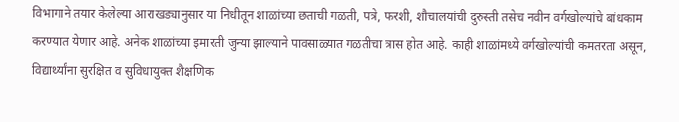विभागाने तयार केलेल्या आराखड्यानुसार या निधीतून शाळांच्या छताची गळती, पत्रे, फरशी, शौचालयांची दुरुस्ती तसेच नवीन वर्गखोल्यांचे बांधकाम करण्यात येणार आहे. अनेक शाळांच्या इमारती जुन्या झाल्याने पावसाळ्यात गळतीचा त्रास होत आहे. काही शाळांमध्ये वर्गखोल्यांची कमतरता असून, विद्यार्थ्यांना सुरक्षित व सुविधायुक्त शैक्षणिक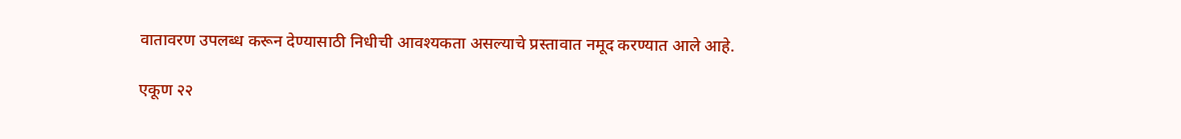वातावरण उपलब्ध करून देण्यासाठी निधीची आवश्यकता असल्याचे प्रस्तावात नमूद करण्यात आले आहे.

एकूण २२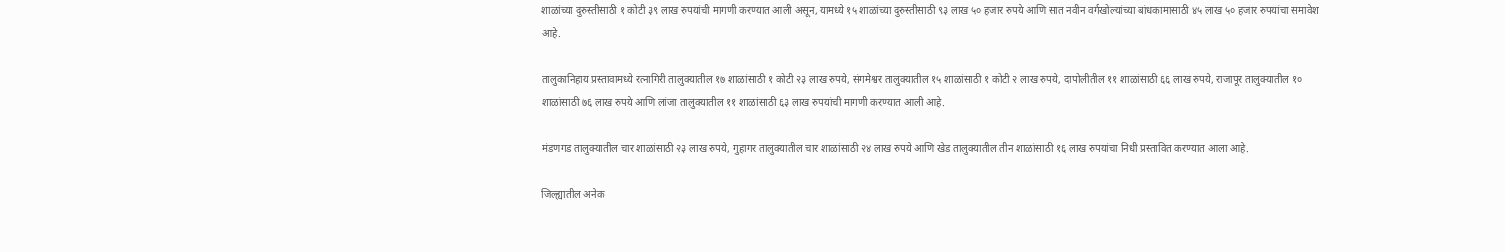शाळांच्या दुरुस्तीसाठी १ कोटी ३९ लाख रुपयांची मागणी करण्यात आली असून, यामध्ये १५ शाळांच्या दुरुस्तीसाठी ९३ लाख ५० हजार रुपये आणि सात नवीन वर्गखोल्यांच्या बांधकामासाठी ४५ लाख ५० हजार रुपयांचा समावेश आहे.

तालुकानिहाय प्रस्तावामध्ये रत्नागिरी तालुक्यातील १७ शाळांसाठी १ कोटी २३ लाख रुपये, संगमेश्वर तालुक्यातील १५ शाळांसाठी १ कोटी २ लाख रुपये, दापोलीतील ११ शाळांसाठी ६६ लाख रुपये, राजापूर तालुक्यातील १० शाळांसाठी ७६ लाख रुपये आणि लांजा तालुक्यातील ११ शाळांसाठी ६३ लाख रुपयांची मागणी करण्यात आली आहे.

मंडणगड तालुक्यातील चार शाळांसाठी २३ लाख रुपये, गुहागर तालुक्यातील चार शाळांसाठी २४ लाख रुपये आणि खेड तालुक्यातील तीन शाळांसाठी १६ लाख रुपयांचा निधी प्रस्तावित करण्यात आला आहे.

जिल्ह्यातील अनेक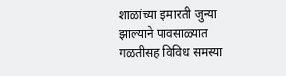शाळांच्या इमारती जुन्या झाल्याने पावसाळ्यात गळतीसह विविध समस्या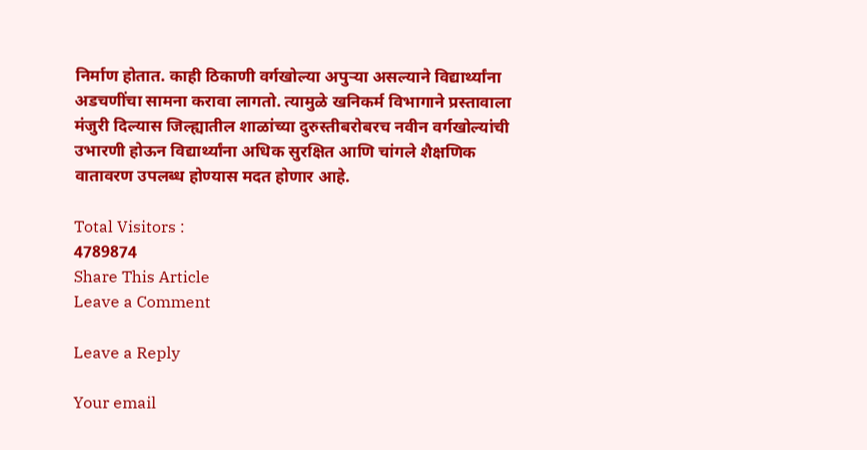निर्माण होतात. काही ठिकाणी वर्गखोल्या अपुऱ्या असल्याने विद्यार्थ्यांना अडचणींचा सामना करावा लागतो. त्यामुळे खनिकर्म विभागाने प्रस्तावाला मंजुरी दिल्यास जिल्ह्यातील शाळांच्या दुरुस्तीबरोबरच नवीन वर्गखोल्यांची उभारणी होऊन विद्यार्थ्यांना अधिक सुरक्षित आणि चांगले शैक्षणिक वातावरण उपलब्ध होण्यास मदत होणार आहे.

Total Visitors :
4789874
Share This Article
Leave a Comment

Leave a Reply

Your email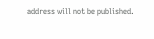address will not be published.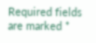Required fields are marked *